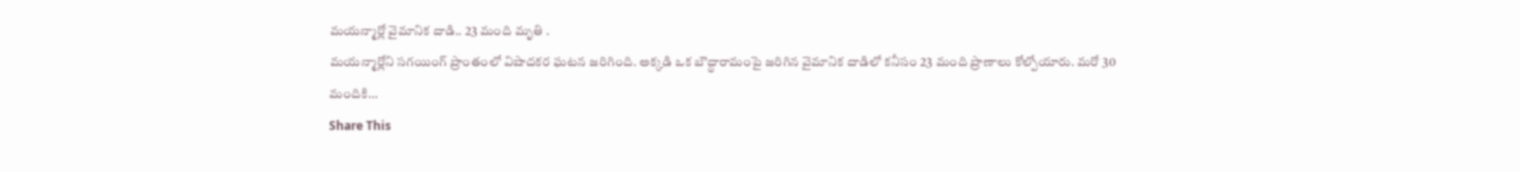మయన్మార్లో వైమానిక దాడి.. 23 మంది మృతి .
మయన్మార్లోని సగయింగ్ ప్రాంతంలో విషాదకర ఘటన జరిగింది. అక్కడి ఒక బౌద్ధారామంపై జరిగిన వైమానిక దాడిలో కనీసం 23 మంది ప్రాణాలు కోల్పోయారు. మరో 30 మందికి…
Share This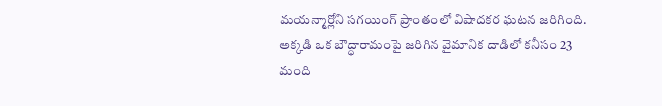మయన్మార్లోని సగయింగ్ ప్రాంతంలో విషాదకర ఘటన జరిగింది. అక్కడి ఒక బౌద్ధారామంపై జరిగిన వైమానిక దాడిలో కనీసం 23 మంది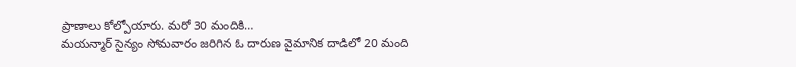ప్రాణాలు కోల్పోయారు. మరో 30 మందికి…
మయన్మార్ సైన్యం సోమవారం జరిగిన ఓ దారుణ వైమానిక దాడిలో 20 మంది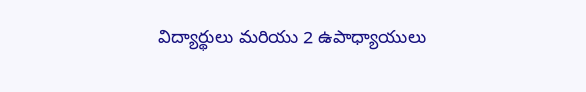విద్యార్థులు మరియు 2 ఉపాధ్యాయులు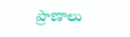ప్రాణాలు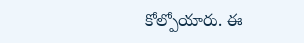కోల్పోయారు. ఈ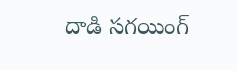దాడి సగయింగ్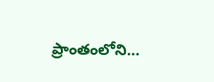ప్రాంతంలోని…